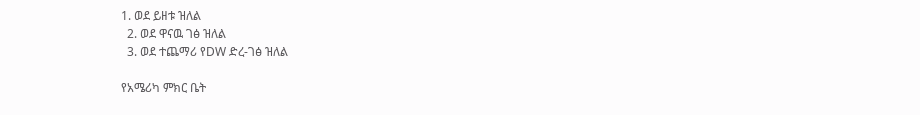1. ወደ ይዘቱ ዝለል
  2. ወደ ዋናዉ ገፅ ዝለል
  3. ወደ ተጨማሪ የDW ድረ-ገፅ ዝለል

የአሜሪካ ምክር ቤት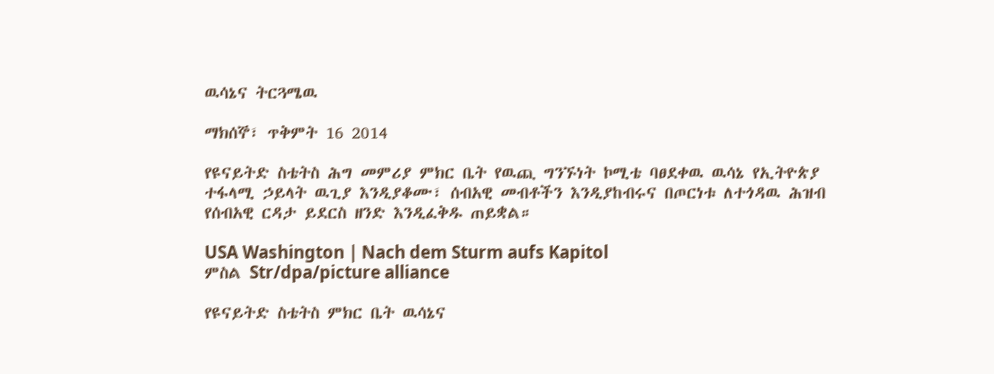ዉሳኔና ትርጓሜዉ

ማክሰኞ፣ ጥቅምት 16 2014

የዩናይትድ ስቴትስ ሕግ መምሪያ ምክር ቤት የዉጪ ግንኙነት ኮሚቴ ባፀደቀዉ ዉሳኔ የኢትዮጵያ ተፋላሚ ኃይላት ዉጊያ እንዲያቆሙ፣ ሰብአዊ መብቶችን እንዲያከብሩና በጦርነቱ ለተጎዳዉ ሕዝብ የሰብአዊ ርዳታ ይደርስ ዘንድ እንዲፈቅዱ ጠይቋል።

USA Washington | Nach dem Sturm aufs Kapitol
ምስል Str/dpa/picture alliance

የዩናይትድ ስቴትስ ምክር ቤት ዉሳኔና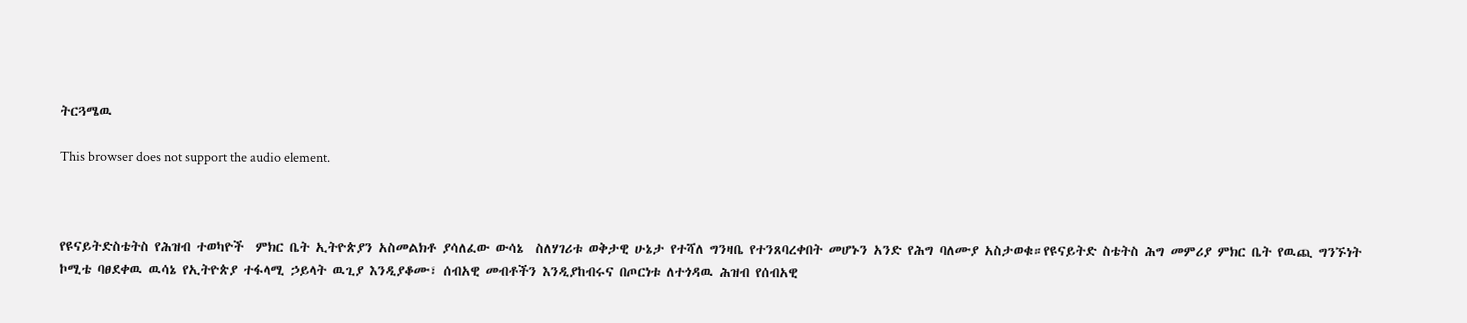ትርጓሜዉ

This browser does not support the audio element.



የዩናይትድስቴትስ የሕዝብ ተወካዮች  ምክር ቤት ኢትዮጵያን አስመልክቶ ያሳለፈው ውሳኔ  ስለሃገሪቱ ወቅታዊ ሁኔታ የተሻለ ግንዛቤ የተንጸባረቀበት መሆኑን አንድ የሕግ ባለሙያ አስታወቁ።የዩናይትድ ስቴትስ ሕግ መምሪያ ምክር ቤት የዉጪ ግንኙነት ኮሚቴ ባፀደቀዉ ዉሳኔ የኢትዮጵያ ተፋላሚ ኃይላት ዉጊያ እንዲያቆሙ፣ ሰብአዊ መብቶችን እንዲያከብሩና በጦርነቱ ለተጎዳዉ ሕዝብ የሰብአዊ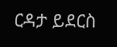ርዳታ ይደርስ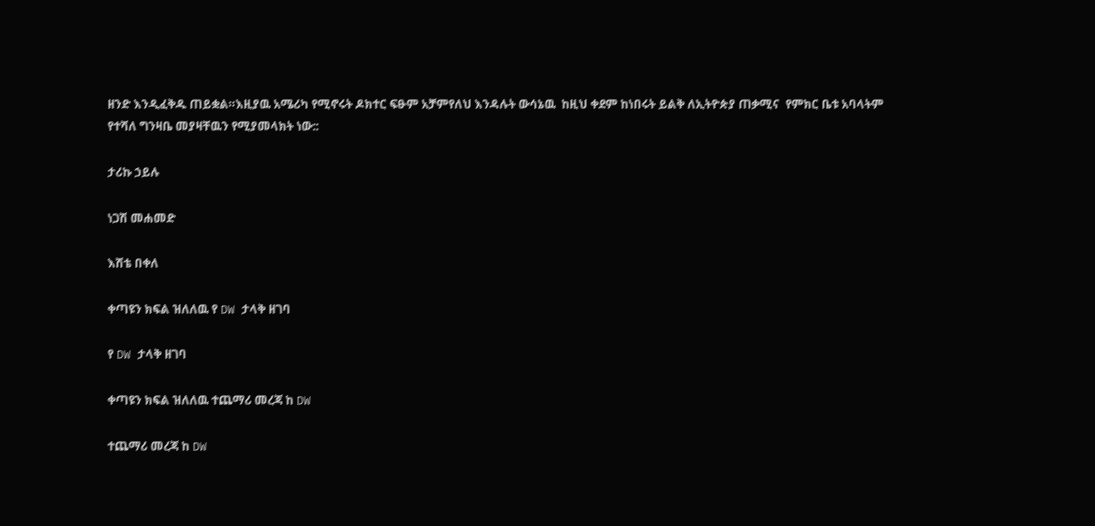ዘንድ እንዲፈቅዱ ጠይቋል።እዚያዉ አሜሪካ የሚኖሩት ዶክተር ፍፁም አቻምየለህ እንዳሉት ውሳኔዉ  ከዚህ ቀደም ከነበሩት ይልቅ ለኢትዮጵያ ጠቃሚና  የምክር ቤቱ አባላትም የተሻለ ግንዛቤ መያዛቸዉን የሚያመላክት ነው::

ታሪኩ ኃይሉ

ነጋሽ መሐመድ

እሸቴ በቀለ

ቀጣዩን ክፍል ዝለለዉ የ DW ታላቅ ዘገባ

የ DW ታላቅ ዘገባ

ቀጣዩን ክፍል ዝለለዉ ተጨማሪ መረጃ ከ DW

ተጨማሪ መረጃ ከ DW